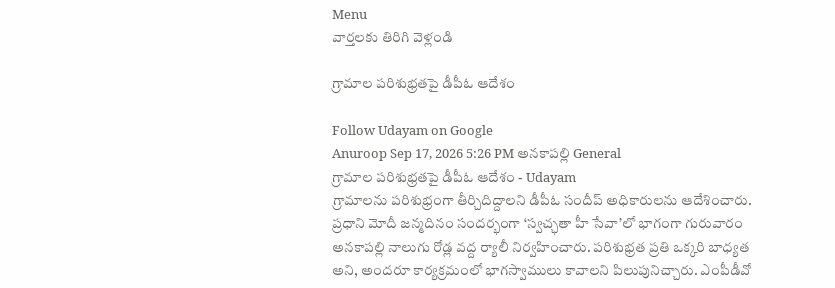Menu
వార్తలకు తిరిగి వెళ్లండి

గ్రామాల పరిశుభ్రతపై డీపీఓ ఆదేశం

Follow Udayam on Google
Anuroop Sep 17, 2026 5:26 PM అనకాపల్లి General
గ్రామాల పరిశుభ్రతపై డీపీఓ ఆదేశం - Udayam
గ్రామాలను పరిశుభ్రంగా తీర్చిదిద్దాలని డీపీఓ సందీప్ అధికారులను ఆదేశించారు. ప్రధాని మోదీ జన్మదినం సందర్భంగా ‘స్వచ్ఛతా హీ సేవా’లో భాగంగా గురువారం అనకాపల్లి నాలుగు రోడ్ల వద్ద ర్యాలీ నిర్వహించారు. పరిశుభ్రత ప్రతి ఒక్కరి బాధ్యత అని, అందరూ కార్యక్రమంలో భాగస్వాములు కావాలని పిలుపునిచ్చారు. ఎంపీడీవో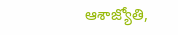ఆశాజ్యోతి,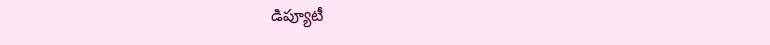డిప్యూటీ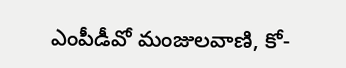ఎంపీడీవో మంజులవాణి, కో-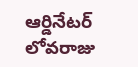ఆర్డినేటర్ లోవరాజు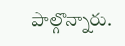పాల్గొన్నారు.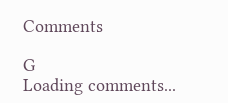Comments

G
Loading comments...